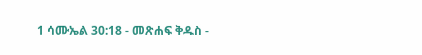1 ሳሙኤል 30:18 - መጽሐፍ ቅዱስ -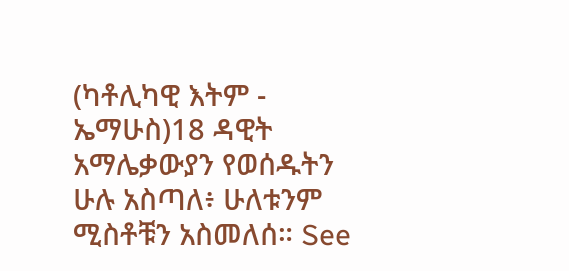(ካቶሊካዊ እትም - ኤማሁስ)18 ዳዊት አማሌቃውያን የወሰዱትን ሁሉ አስጣለ፥ ሁለቱንም ሚስቶቹን አስመለሰ። See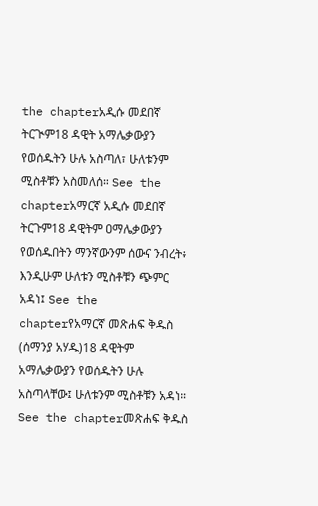the chapterአዲሱ መደበኛ ትርጒም18 ዳዊት አማሌቃውያን የወሰዱትን ሁሉ አስጣለ፣ ሁለቱንም ሚስቶቹን አስመለሰ። See the chapterአማርኛ አዲሱ መደበኛ ትርጉም18 ዳዊትም ዐማሌቃውያን የወሰዱበትን ማንኛውንም ሰውና ንብረት፥ እንዲሁም ሁለቱን ሚስቶቹን ጭምር አዳነ፤ See the chapterየአማርኛ መጽሐፍ ቅዱስ (ሰማንያ አሃዱ)18 ዳዊትም አማሌቃውያን የወሰዱትን ሁሉ አስጣላቸው፤ ሁለቱንም ሚስቶቹን አዳነ። See the chapterመጽሐፍ ቅዱስ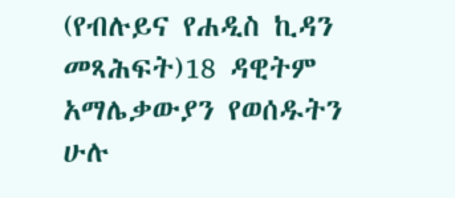(የብሉይና የሐዲስ ኪዳን መጻሕፍት)18 ዳዊትም አማሌቃውያን የወሰዱትን ሁሉ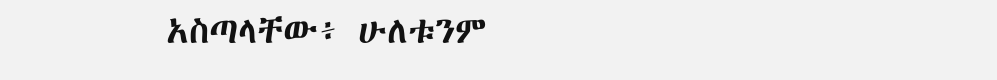አስጣላቸው፥ ሁለቱንም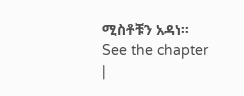ሚስቶቹን አዳነ። See the chapter |